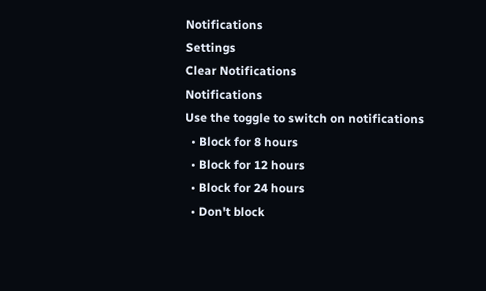Notifications
Settings
Clear Notifications
Notifications
Use the toggle to switch on notifications
  • Block for 8 hours
  • Block for 12 hours
  • Block for 24 hours
  • Don't block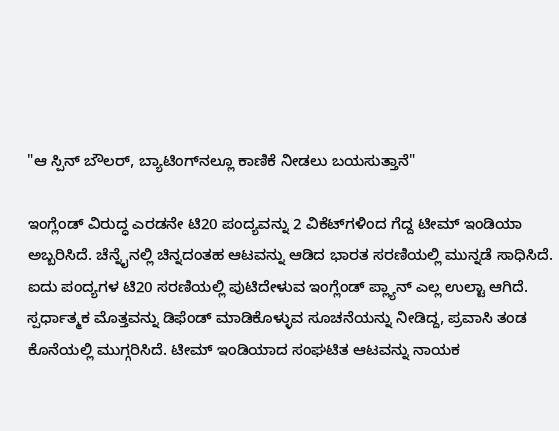"ಆ ಸ್ಪಿನ್ ಬೌಲರ್‌, ಬ್ಯಾಟಿಂಗ್‌ನಲ್ಲೂ ಕಾಣಿಕೆ ನೀಡಲು ಬಯಸುತ್ತಾನೆ"

ಇಂಗ್ಲೆಂಡ್ ವಿರುದ್ಧ ಎರಡನೇ ಟಿ20 ಪಂದ್ಯವನ್ನು 2 ವಿಕೆಟ್‌ಗಳಿಂದ ಗೆದ್ದ ಟೀಮ್ ಇಂಡಿಯಾ ಅಬ್ಬರಿಸಿದೆ. ಚೆನ್ನೈನಲ್ಲಿ ಚಿನ್ನದಂತಹ ಆಟವನ್ನು ಆಡಿದ ಭಾರತ ಸರಣಿಯಲ್ಲಿ ಮುನ್ನಡೆ ಸಾಧಿಸಿದೆ. ಐದು ಪಂದ್ಯಗಳ ಟಿ20 ಸರಣಿಯಲ್ಲಿ ಪುಟಿದೇಳುವ ಇಂಗ್ಲೆಂಡ್ ಪ್ಲ್ಯಾನ್ ಎಲ್ಲ ಉಲ್ಟಾ ಆಗಿದೆ. ಸ್ಪರ್ಧಾತ್ಮಕ ಮೊತ್ತವನ್ನು ಡಿಫೆಂಡ್ ಮಾಡಿಕೊಳ್ಳುವ ಸೂಚನೆಯನ್ನು ನೀಡಿದ್ದ, ಪ್ರವಾಸಿ ತಂಡ ಕೊನೆಯಲ್ಲಿ ಮುಗ್ಗರಿಸಿದೆ. ಟೀಮ್ ಇಂಡಿಯಾದ ಸಂಘಟಿತ ಆಟವನ್ನು ನಾಯಕ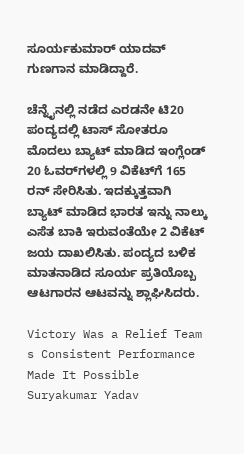ಸೂರ್ಯಕುಮಾರ್ ಯಾದವ್ ಗುಣಗಾನ ಮಾಡಿದ್ದಾರೆ.

ಚೆನ್ನೈನಲ್ಲಿ ನಡೆದ ಎರಡನೇ ಟಿ20 ಪಂದ್ಯದಲ್ಲಿ ಟಾಸ್ ಸೋತರೂ ಮೊದಲು ಬ್ಯಾಟ್ ಮಾಡಿದ ಇಂಗ್ಲೆಂಡ್‌ 20 ಓವರ್‌ಗಳಲ್ಲಿ 9 ವಿಕೆಟ್‌ಗೆ 165 ರನ್‌ ಸೇರಿಸಿತು. ಇದಕ್ಕುತ್ತವಾಗಿ ಬ್ಯಾಟ್ ಮಾಡಿದ ಭಾರತ ಇನ್ನು ನಾಲ್ಕು ಎಸೆತ ಬಾಕಿ ಇರುವಂತೆಯೇ 2 ವಿಕೆಟ್‌ ಜಯ ದಾಖಲಿಸಿತು. ಪಂದ್ಯದ ಬಳಿಕ ಮಾತನಾಡಿದ ಸೂರ್ಯ ಪ್ರತಿಯೊಬ್ಬ ಆಟಗಾರನ ಆಟವನ್ನು ಶ್ಲಾಘಿಸಿದರು.

Victory Was a Relief Team s Consistent Performance Made It Possible Suryakumar Yadav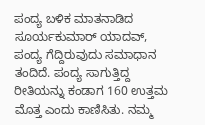ಪಂದ್ಯ ಬಳಿಕ ಮಾತನಾಡಿದ ಸೂರ್ಯಕುಮಾರ್ ಯಾದವ್, ಪಂದ್ಯ ಗೆದ್ದಿರುವುದು ಸಮಾಧಾನ ತಂದಿದೆ. ಪಂದ್ಯ ಸಾಗುತ್ತಿದ್ದ ರೀತಿಯನ್ನು ಕಂಡಾಗ 160 ಉತ್ತಮ ಮೊತ್ತ ಎಂದು ಕಾಣಿಸಿತು. ನಮ್ಮ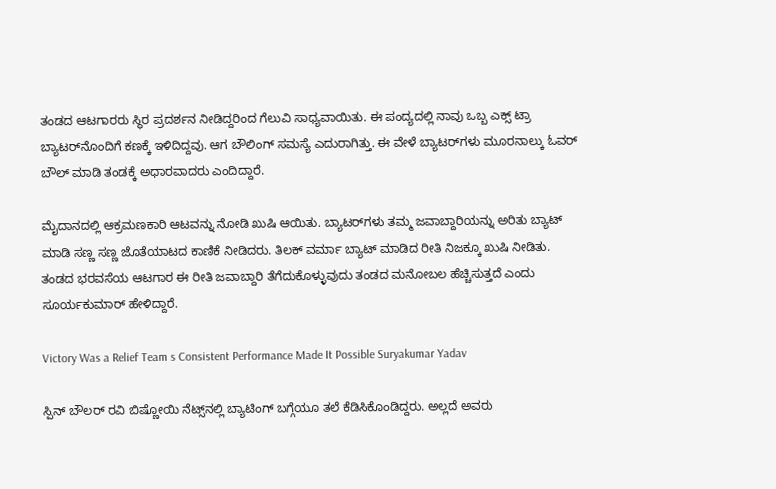ತಂಡದ ಆಟಗಾರರು ಸ್ಥಿರ ಪ್ರದರ್ಶನ ನೀಡಿದ್ದರಿಂದ ಗೆಲುವಿ ಸಾಧ್ಯವಾಯಿತು. ಈ ಪಂದ್ಯದಲ್ಲಿ ನಾವು ಒಬ್ಬ ಎಕ್ಸ್‌ ಟ್ರಾ ಬ್ಯಾಟರ್‌ನೊಂದಿಗೆ ಕಣಕ್ಕೆ ಇಳಿದಿದ್ದವು. ಆಗ ಬೌಲಿಂಗ್‌ ಸಮಸ್ಯೆ ಎದುರಾಗಿತ್ತು. ಈ ವೇಳೆ ಬ್ಯಾಟರ್‌ಗಳು ಮೂರನಾಲ್ಕು ಓವರ್ ಬೌಲ್‌ ಮಾಡಿ ತಂಡಕ್ಕೆ ಅಧಾರವಾದರು ಎಂದಿದ್ದಾರೆ.

ಮೈದಾನದಲ್ಲಿ ಆಕ್ರಮಣಕಾರಿ ಆಟವನ್ನು ನೋಡಿ ಖುಷಿ ಆಯಿತು. ಬ್ಯಾಟರ್‌ಗಳು ತಮ್ಮ ಜವಾಬ್ದಾರಿಯನ್ನು ಅರಿತು ಬ್ಯಾಟ್ ಮಾಡಿ ಸಣ್ಣ ಸಣ್ಣ ಜೊತೆಯಾಟದ ಕಾಣಿಕೆ ನೀಡಿದರು. ತಿಲಕ್ ವರ್ಮಾ ಬ್ಯಾಟ್ ಮಾಡಿದ ರೀತಿ ನಿಜಕ್ಕೂ ಖುಷಿ ನೀಡಿತು. ತಂಡದ ಭರವಸೆಯ ಆಟಗಾರ ಈ ರೀತಿ ಜವಾಬ್ದಾರಿ ತೆಗೆದುಕೊಳ್ಳುವುದು ತಂಡದ ಮನೋಬಲ ಹೆಚ್ಚಿಸುತ್ತದೆ ಎಂದು ಸೂರ್ಯಕುಮಾರ್‌ ಹೇಳಿದ್ದಾರೆ.

Victory Was a Relief Team s Consistent Performance Made It Possible Suryakumar Yadav

ಸ್ಪಿನ್ ಬೌಲರ್‌ ರವಿ ಬಿಷ್ಣೋಯಿ ನೆಟ್ಸ್‌ನಲ್ಲಿ ಬ್ಯಾಟಿಂಗ್ ಬಗ್ಗೆಯೂ ತಲೆ ಕೆಡಿಸಿಕೊಂಡಿದ್ದರು. ಅಲ್ಲದೆ ಅವರು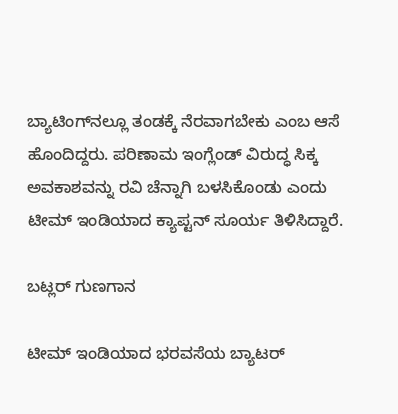ಬ್ಯಾಟಿಂಗ್‌ನಲ್ಲೂ ತಂಡಕ್ಕೆ ನೆರವಾಗಬೇಕು ಎಂಬ ಆಸೆ ಹೊಂದಿದ್ದರು. ಪರಿಣಾಮ ಇಂಗ್ಲೆಂಡ್‌ ವಿರುದ್ಧ ಸಿಕ್ಕ ಅವಕಾಶವನ್ನು ರವಿ ಚೆನ್ನಾಗಿ ಬಳಸಿಕೊಂಡು ಎಂದು ಟೀಮ್ ಇಂಡಿಯಾದ ಕ್ಯಾಪ್ಟನ್ ಸೂರ್ಯ ತಿಳಿಸಿದ್ದಾರೆ.

ಬಟ್ಲರ್‌ ಗುಣಗಾನ

ಟೀಮ್ ಇಂಡಿಯಾದ ಭರವಸೆಯ ಬ್ಯಾಟರ್‌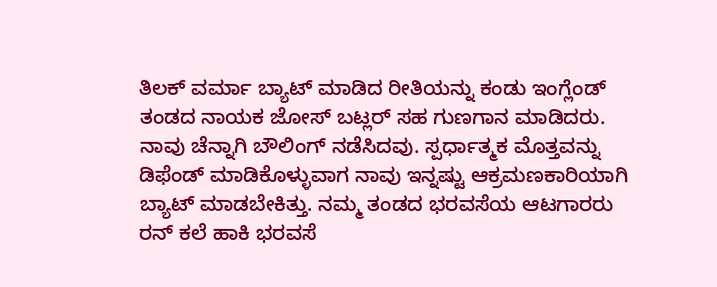ತಿಲಕ್ ವರ್ಮಾ ಬ್ಯಾಟ್ ಮಾಡಿದ ರೀತಿಯನ್ನು ಕಂಡು ಇಂಗ್ಲೆಂಡ್ ತಂಡದ ನಾಯಕ ಜೋಸ್ ಬಟ್ಲರ್‌ ಸಹ ಗುಣಗಾನ ಮಾಡಿದರು. ನಾವು ಚೆನ್ನಾಗಿ ಬೌಲಿಂಗ್ ನಡೆಸಿದವು. ಸ್ಪರ್ಧಾತ್ಮಕ ಮೊತ್ತವನ್ನು ಡಿಫೆಂಡ್ ಮಾಡಿಕೊಳ್ಳುವಾಗ ನಾವು ಇನ್ನಷ್ಟು ಆಕ್ರಮಣಕಾರಿಯಾಗಿ ಬ್ಯಾಟ್ ಮಾಡಬೇಕಿತ್ತು. ನಮ್ಮ ತಂಡದ ಭರವಸೆಯ ಆಟಗಾರರು ರನ್ ಕಲೆ ಹಾಕಿ ಭರವಸೆ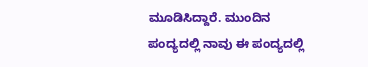ಮೂಡಿಸಿದ್ದಾರೆ. ಮುಂದಿನ ಪಂದ್ಯದಲ್ಲಿ ನಾವು ಈ ಪಂದ್ಯದಲ್ಲಿ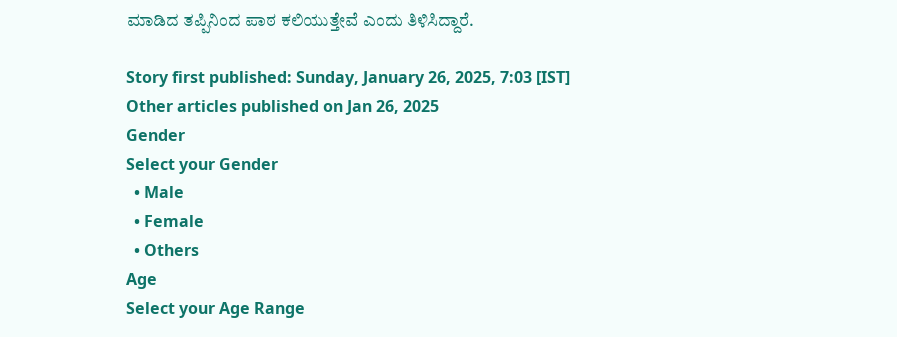ಮಾಡಿದ ತಪ್ಪಿನಿಂದ ಪಾಠ ಕಲಿಯುತ್ತೇವೆ ಎಂದು ತಿಳಿಸಿದ್ದಾರೆ.

Story first published: Sunday, January 26, 2025, 7:03 [IST]
Other articles published on Jan 26, 2025
Gender
Select your Gender
  • Male
  • Female
  • Others
Age
Select your Age Range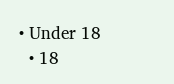• Under 18
  • 18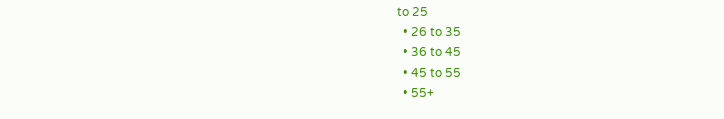to 25
  • 26 to 35
  • 36 to 45
  • 45 to 55
  • 55+